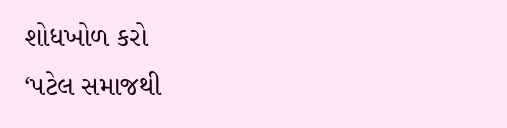શોધખોળ કરો
‘પટેલ સમાજથી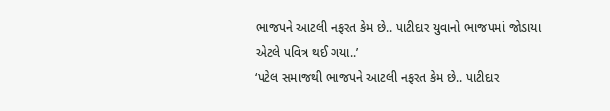ભાજપને આટલી નફરત કેમ છે.. પાટીદાર યુવાનો ભાજપમાં જોડાયા એટલે પવિત્ર થઈ ગયા..’
‘પટેલ સમાજથી ભાજપને આટલી નફરત કેમ છે.. પાટીદાર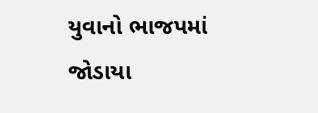યુવાનો ભાજપમાં જોડાયા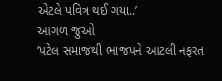એટલે પવિત્ર થઈ ગયા..’
આગળ જુઓ
‘પટેલ સમાજથી ભાજપને આટલી નફરત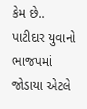કેમ છે.. પાટીદાર યુવાનો ભાજપમાં જોડાયા એટલે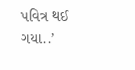પવિત્ર થઈ ગયા..’